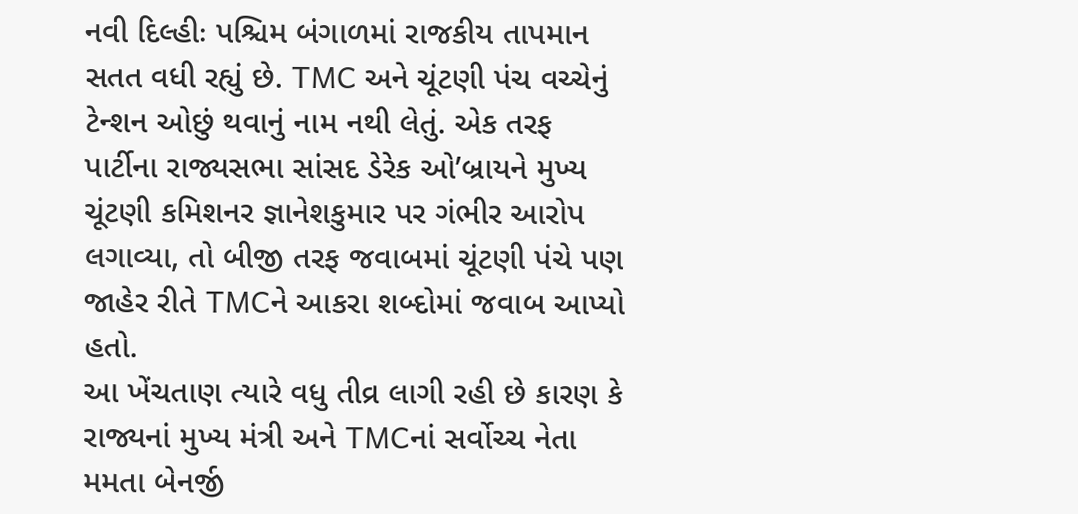નવી દિલ્હીઃ પશ્ચિમ બંગાળમાં રાજકીય તાપમાન સતત વધી રહ્યું છે. TMC અને ચૂંટણી પંચ વચ્ચેનું ટેન્શન ઓછું થવાનું નામ નથી લેતું. એક તરફ પાર્ટીના રાજ્યસભા સાંસદ ડેરેક ઓ’બ્રાયને મુખ્ય ચૂંટણી કમિશનર જ્ઞાનેશકુમાર પર ગંભીર આરોપ લગાવ્યા, તો બીજી તરફ જવાબમાં ચૂંટણી પંચે પણ જાહેર રીતે TMCને આકરા શબ્દોમાં જવાબ આપ્યો હતો.
આ ખેંચતાણ ત્યારે વધુ તીવ્ર લાગી રહી છે કારણ કે રાજ્યનાં મુખ્ય મંત્રી અને TMCનાં સર્વોચ્ચ નેતા મમતા બેનર્જી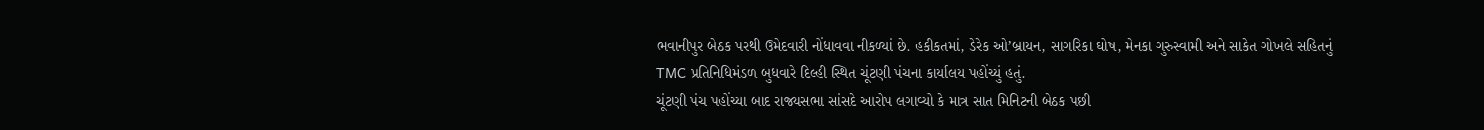ભવાનીપુર બેઠક પરથી ઉમેદવારી નોંધાવવા નીકળ્યાં છે. હકીકતમાં, ડેરેક ઓ’બ્રાયન, સાગરિકા ઘોષ, મેનકા ગુરુસ્વામી અને સાકેત ગોખલે સહિતનું TMC પ્રતિનિધિમંડળ બુધવારે દિલ્હી સ્થિત ચૂંટણી પંચના કાર્યાલય પહોંચ્યું હતું.
ચૂંટણી પંચ પહોંચ્યા બાદ રાજ્યસભા સાંસદે આરોપ લગાવ્યો કે માત્ર સાત મિનિટની બેઠક પછી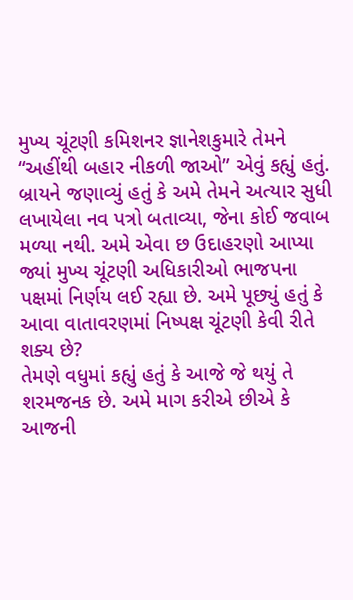મુખ્ય ચૂંટણી કમિશનર જ્ઞાનેશકુમારે તેમને “અહીંથી બહાર નીકળી જાઓ” એવું કહ્યું હતું. બ્રાયને જણાવ્યું હતું કે અમે તેમને અત્યાર સુધી લખાયેલા નવ પત્રો બતાવ્યા, જેના કોઈ જવાબ મળ્યા નથી. અમે એવા છ ઉદાહરણો આપ્યા જ્યાં મુખ્ય ચૂંટણી અધિકારીઓ ભાજપના પક્ષમાં નિર્ણય લઈ રહ્યા છે. અમે પૂછ્યું હતું કે આવા વાતાવરણમાં નિષ્પક્ષ ચૂંટણી કેવી રીતે શક્ય છે?
તેમણે વધુમાં કહ્યું હતું કે આજે જે થયું તે શરમજનક છે. અમે માગ કરીએ છીએ કે આજની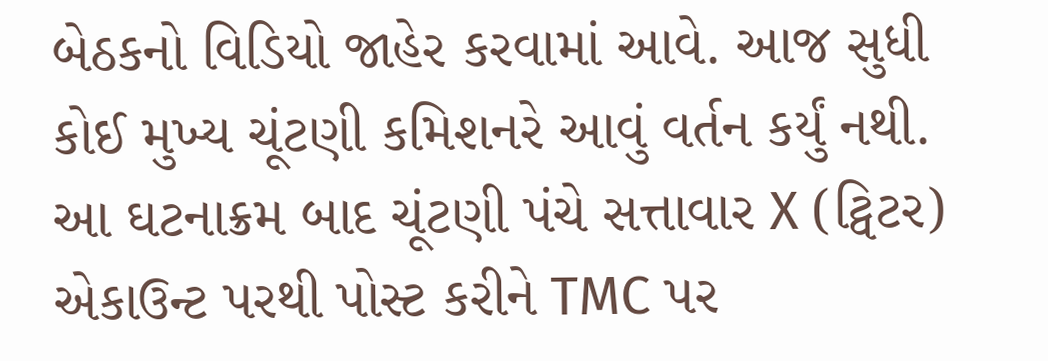બેઠકનો વિડિયો જાહેર કરવામાં આવે. આજ સુધી કોઈ મુખ્ય ચૂંટણી કમિશનરે આવું વર્તન કર્યું નથી.
આ ઘટનાક્રમ બાદ ચૂંટણી પંચે સત્તાવાર X (ટ્વિટર) એકાઉન્ટ પરથી પોસ્ટ કરીને TMC પર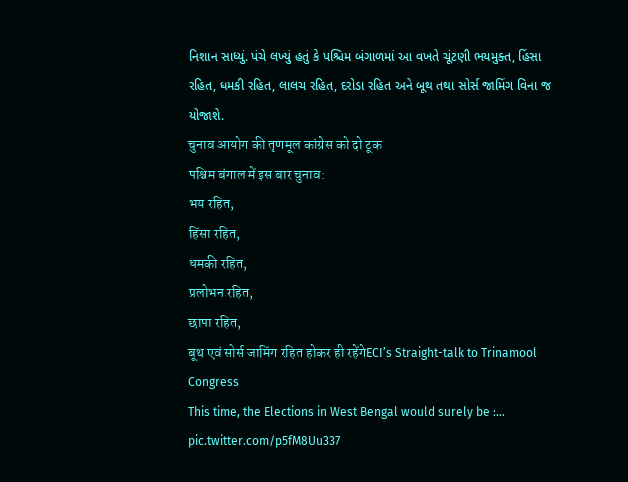નિશાન સાધ્યું. પંચે લખ્યું હતું કે પશ્ચિમ બંગાળમાં આ વખતે ચૂંટણી ભયમુક્ત, હિંસા રહિત, ધમકી રહિત, લાલચ રહિત, દરોડા રહિત અને બૂથ તથા સોર્સ જામિંગ વિના જ યોજાશે.
चुनाव आयोग की तृणमूल कांग्रेस को दो टूक
पश्चिम बंगाल में इस बार चुनाव:
भय रहित,
हिंसा रहित,
धमकी रहित,
प्रलोभन रहित,
छापा रहित,
बूथ एवं सोर्स जामिंग रहित होकर ही रहेंगेECI’s Straight-talk to Trinamool Congress
This time, the Elections in West Bengal would surely be :… pic.twitter.com/p5fM8Uu337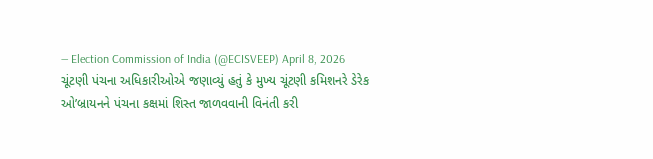— Election Commission of India (@ECISVEEP) April 8, 2026
ચૂંટણી પંચના અધિકારીઓએ જણાવ્યું હતું કે મુખ્ય ચૂંટણી કમિશનરે ડેરેક ઓ’બ્રાયનને પંચના કક્ષમાં શિસ્ત જાળવવાની વિનંતી કરી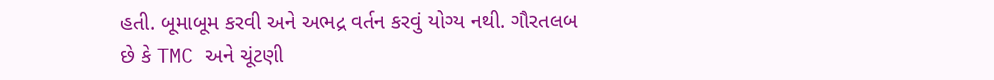હતી. બૂમાબૂમ કરવી અને અભદ્ર વર્તન કરવું યોગ્ય નથી. ગૌરતલબ છે કે TMC અને ચૂંટણી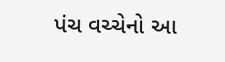પંચ વચ્ચેનો આ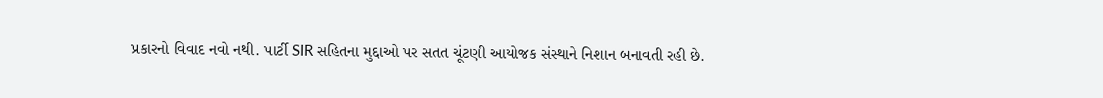પ્રકારનો વિવાદ નવો નથી. પાર્ટી SIR સહિતના મુદ્દાઓ પર સતત ચૂંટણી આયોજક સંસ્થાને નિશાન બનાવતી રહી છે.